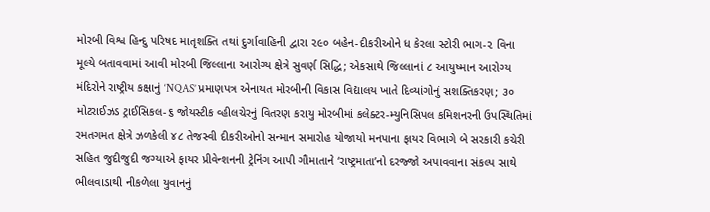મોરબી વિશ્વ હિન્દુ પરિષદ માતૃશક્તિ તથાં દુર્ગાવાહિની દ્વારા ૨૯૦ બહેન-દીકરીઓને ધ કેરલા સ્ટોરી ભાગ-૨ વિના મૂલ્યે બતાવવામાં આવી મોરબી જિલ્લાના આરોગ્ય ક્ષેત્રે સુવર્ણ સિદ્ધિ; એકસાથે જિલ્લાનાં ૮ આયુષ્માન આરોગ્ય મંદિરોને રાષ્ટ્રીય કક્ષાનું ‘NQAS’ પ્રમાણપત્ર એનાયત મોરબીની વિકાસ વિદ્યાલય ખાતે દિવ્યાંગોનું સશક્તિકરણ; ૩૦ મોટરાઈઝડ ટ્રાઈસિકલ-૬ જોયસ્ટીક વ્હીલચેરનું વિતરણ કરાયુ મોરબીમાં કલેક્ટર-મ્યુનિસિપલ કમિશનરની ઉપસ્થિતિમાં રમતગમત ક્ષેત્રે ઝળકેલી ૪૮ તેજસ્વી દીકરીઓનો સન્માન સમારોહ યોજાયો મનપાના ફાયર વિભાગે બે સરકારી કચેરી સહિત જુદીજુદી જગ્યાએ ફાયર પ્રીવેન્શનની ટ્રેનિંગ આપી ગૌમાતાને ‘રાષ્ટ્રમાતા’નો દરજ્જો અપાવવાના સંકલ્પ સાથે ભીલવાડાથી નીકળેલા યુવાનનું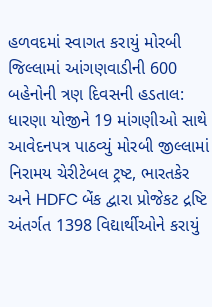હળવદમાં સ્વાગત કરાયું મોરબી જિલ્લામાં આંગણવાડીની 600 બહેનોની ત્રણ દિવસની હડતાલ: ધારણા યોજીને 19 માંગણીઓ સાથે આવેદનપત્ર પાઠવ્યું મોરબી જીલ્લામાં નિરામય ચેરીટેબલ ટ્રષ્ટ, ભારતકેર અને HDFC બેંક દ્વારા પ્રોજેકટ દ્રષ્ટિ અંતર્ગત 1398 વિદ્યાર્થીઓને કરાયું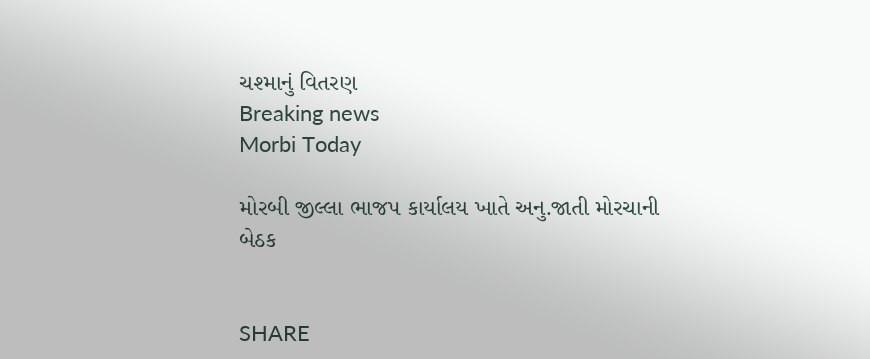ચશ્માનું વિતરણ
Breaking news
Morbi Today

મોરબી જીલ્લા ભાજપ કાર્યાલય ખાતે અનુ.જાતી મોરચાની બેઠક


SHARE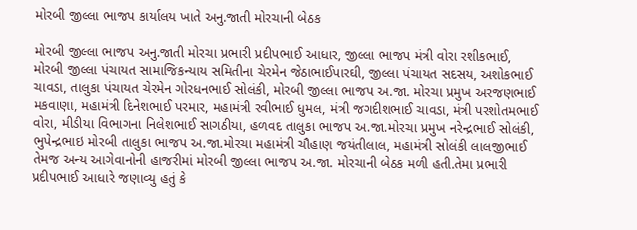મોરબી જીલ્લા ભાજપ કાર્યાલય ખાતે અનુ.જાતી મોરચાની બેઠક

મોરબી જીલ્લા ભાજપ અનુ.જાતી મોરચા પ્રભારી પ્રદીપભાઈ આધાર, જીલ્લા ભાજપ મંત્રી વોરા રશીકભાઈ, મોરબી જીલ્લા પંચાયત સામાજિકન્યાય સમિતીના ચેરમેન જેઠાભાઈપારઘી, જીલ્લા પંચાયત સદસય, અશોકભાઈ ચાવડા, તાલુકા પંચાયત ચેરમેન ગોરધનભાઈ સોલંકી, મોરબી જીલ્લા ભાજપ અ.જા. મોરચા પ્રમુખ અરજણભાઈ મકવાણા, મહામંત્રી દિનેશભાઈ પરમાર, મહામંત્રી રવીભાઈ ધુમલ, મંત્રી જગદીશભાઈ ચાવડા, મંત્રી પરશોતમભાઈ વોરા, મીડીયા વિભાગના નિલેશભાઈ સાગઠીયા, હળવદ તાલુકા ભાજપ અ.જા.મોરચા પ્રમુખ નરેન્દ્રભાઈ સોલંકી, ભુપેન્દ્રભાઇ મોરબી તાલુકા ભાજપ અ.જા.મોરચા મહામંત્રી ચૌહાણ જયંતીલાલ, મહામંત્રી સોલંકી લાલજીભાઈ તેમજ અન્ય આગેવાનોની હાજરીમાં મોરબી જીલ્લા ભાજપ અ.જા. મોરચાની બેઠક મળી હતી.તેમા પ્રભારી પ્રદીપભાઈ આધારે જણાવ્યુ હતું કે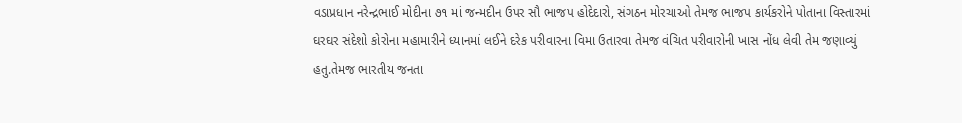વડાપ્રધાન નરેન્દ્રભાઈ મોદીના ૭૧ માં જન્મદીન ઉપર સૌ ભાજપ હોદેદારો, સંગઠન મોરચાઓ તેમજ ભાજપ કાર્યકરોને પોતાના વિસ્તારમાં ઘરઘર સંદેશો કોરોના મહામારીને ધ્યાનમાં લઈને દરેક પરીવારના વિમા ઉતારવા તેમજ વંચિત પરીવારોની ખાસ નોંધ લેવી તેમ જણાવ્યું હતુ.તેમજ ભારતીય જનતા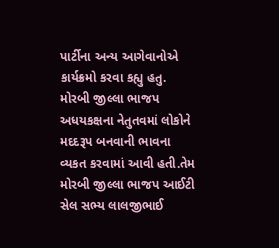પાર્ટીના અન્ય આગેવાનોએ કાર્યક્રમો કરવા કહ્યુ હતુ. મોરબી જીલ્લા ભાજપ અધયકક્ષના નેતુતવમાં લોકોને મદદરૂપ બનવાની ભાવના વ્યકત કરવામાં આવી હતી.તેમ મોરબી જીલ્લા ભાજપ આઈટી સેલ સભ્ય લાલજીભાઈ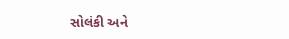સોલંકી અને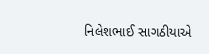નિલેશભાઈ સાગઠીયાએ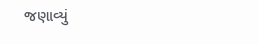જણાવ્યું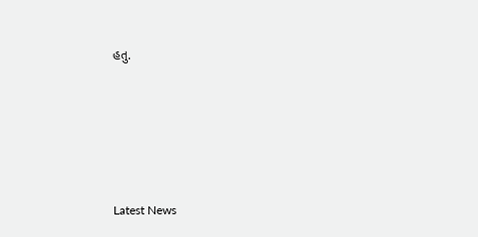હતુ.






Latest News